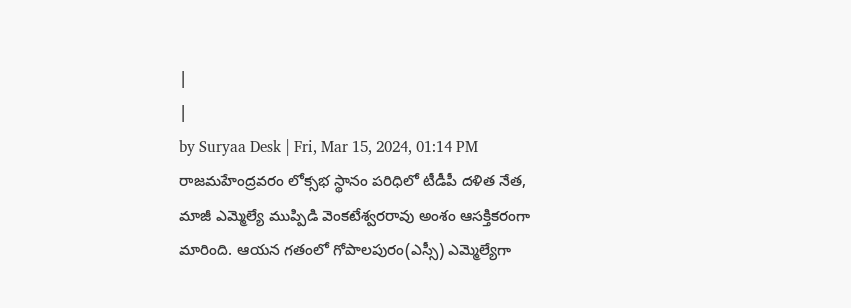|
|
by Suryaa Desk | Fri, Mar 15, 2024, 01:14 PM
రాజమహేంద్రవరం లోక్సభ స్థానం పరిధిలో టీడీపీ దళిత నేత, మాజీ ఎమ్మెల్యే ముప్పిడి వెంకటేశ్వరరావు అంశం ఆసక్తికరంగా మారింది. ఆయన గతంలో గోపాలపురం(ఎస్సీ) ఎమ్మెల్యేగా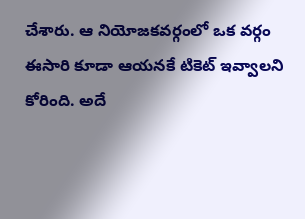చేశారు. ఆ నియోజకవర్గంలో ఒక వర్గం ఈసారి కూడా ఆయనకే టికెట్ ఇవ్వాలని కోరింది. అదే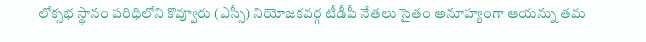లోక్సభ స్థానం పరిధిలోని కొవ్వూరు (ఎస్సీ) నియోజకవర్గ టీడీపీ నేతలు సైతం అనూహ్యంగా ఆయన్ను తమ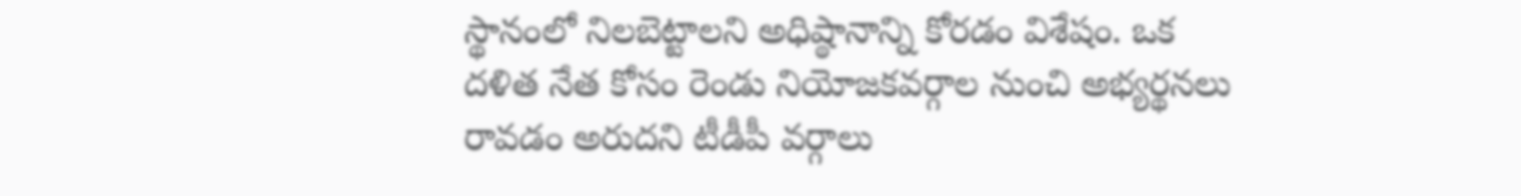స్థానంలో నిలబెట్టాలని అధిష్ఠానాన్ని కోరడం విశేషం. ఒక దళిత నేత కోసం రెండు నియోజకవర్గాల నుంచి అభ్యర్థనలు రావడం అరుదని టీడీపీ వర్గాలు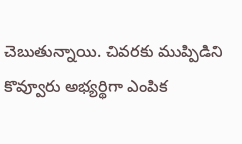చెబుతున్నాయి. చివరకు ముప్పిడిని కొవ్వూరు అభ్యర్థిగా ఎంపిక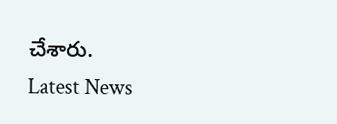చేశారు.
Latest News